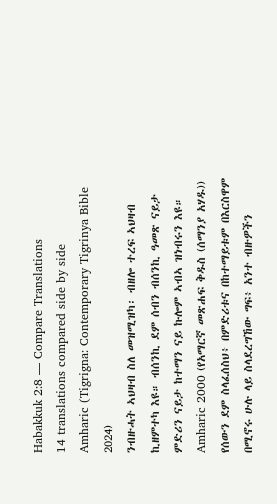Habakkuk 2:8 — Compare Translations
14 translations compared side by side
Amharic (Tigrigna: Contemporary Tigrinya Bible 2024)
ንብዙሓት ኣህዛብ ስለ መዝሚዝካ፡ ብዘሎ ተረፍ ኣህዛብ ኪዘምተካ እዩ። ብሰንኪ ደም ሰብን ብሰንኪ ዓመጽ ናይታ ምድሪን ናይታ ከተማን ናይ ኩሎም ኣብኣ ዝነብሩን እዩ።
Amharic 2000 (የአማርኛ መጽሐፍ ቅዱስ (ሰማንያ አሃዱ))
የሰውን ደም ስላፈሰስህ፥ በምድሪቱና በከተማይቱም በእርስዋም በሚኖሩ ሁሉ ላይ ስላደረግኸው ግፍ፥ አንተ ብዙዎችን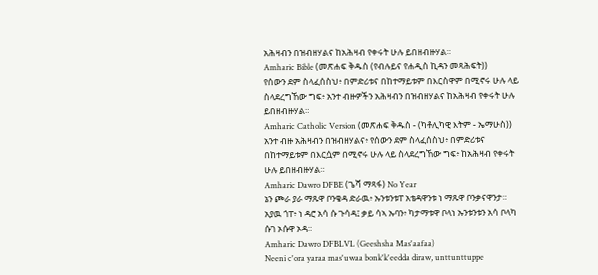አሕዛብን በዝብዘሃልና ከአሕዛብ የቀሩት ሁሉ ይበዘብዙሃል።
Amharic Bible (መጽሐፍ ቅዱስ (የብሉይና የሐዲስ ኪዳን መጻሕፍት))
የሰውን ደም ስላፈሰስህ፥ በምድሪቱና በከተማይቱም በእርስዋም በሚኖሩ ሁሉ ላይ ስላደረግኸው ግፍ፥ አንተ ብዙዎችን አሕዛብን በዝብዘሃልና ከአሕዛብ የቀሩት ሁሉ ይበዘብዙሃል።
Amharic Catholic Version (መጽሐፍ ቅዱስ - (ካቶሊካዊ እትም - ኤማሁስ))
አንተ ብዙ አሕዛብን በዝብዘሃልና፥ የሰውን ደም ስላፈሰስህ፥ በምድሪቱና በከተማይቱም በእርሷም በሚኖሩ ሁሉ ላይ ስላደረግኸው ግፍ፥ ከአሕዛብ የቀሩት ሁሉ ይበዘብዙሃል።
Amharic Dawro DFBE (ጌሻ ማጻፋ) No Year
ኔን ጮራ ያራ ማጹዋ ቦንቄዳ ድራዉ፥ ኡንቱንቱፐ አቴዳዋንቱ ነ ማጹዋ ቦንቃናዋንታ። አያዉ ጎፐ፥ ነ ዳሮ አሳ ሱ ጉሳዳ፤ ቃይ ሳኣ ኡባን፥ ካታማቱዋ ቦላነ ኡንቱንቱን አሳ ቦላካ ሱገ ኦሱዋ ኦዳ።
Amharic Dawro DFBLVL (Geeshsha Mas'aafaa)
Neeni c'ora yaraa mas'uwaa bonk'k'eedda diraw, unttunttuppe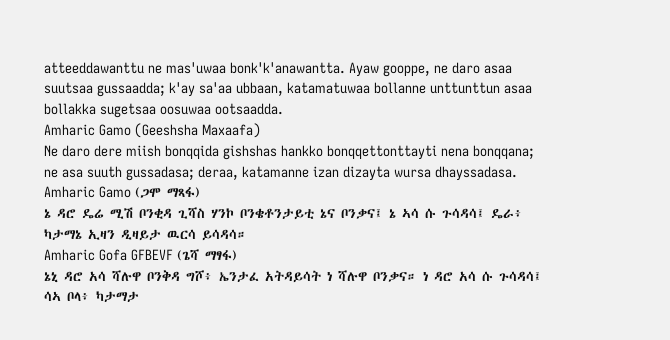atteeddawanttu ne mas'uwaa bonk'k'anawantta. Ayaw gooppe, ne daro asaa suutsaa gussaadda; k'ay sa'aa ubbaan, katamatuwaa bollanne unttunttun asaa bollakka sugetsaa oosuwaa ootsaadda.
Amharic Gamo (Geeshsha Maxaafa)
Ne daro dere miish bonqqida gishshas hankko bonqqettonttayti nena bonqqana; ne asa suuth gussadasa; deraa, katamanne izan dizayta wursa dhayssadasa.
Amharic Gamo (ጋሞ ማጻፋ)
ኔ ዳሮ ዴሬ ሚሽ ቦንቂዳ ጊሻስ ሃንኮ ቦንቄቶንታይቲ ኔና ቦንቃና፤ ኔ ኣሳ ሱ ጉሳዳሳ፤ ዴራ፥ ካታማኔ ኢዛን ዲዛይታ ዉርሳ ይሳዳሳ።
Amharic Gofa GFBEVF (ጌሻ ማፃፋ)
ኔኒ ዳሮ አሳ ሻሉዋ ቦንቅዳ ግሾ፥ ኤንታፈ አትዳይሳት ነ ሻሉዋ ቦንቃና። ነ ዳሮ አሳ ሱ ጉሳዳሳ፤ ሳኣ ቦላ፥ ካታማታ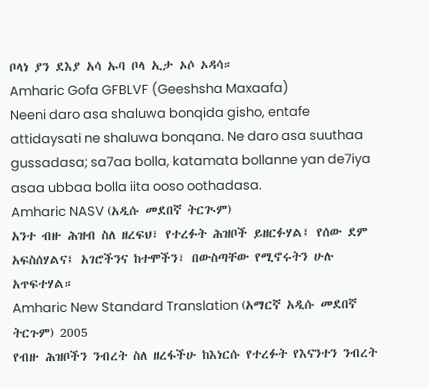ቦላነ ያን ደእያ አሳ ኡባ ቦላ ኢታ ኦሶ ኦዳሳ።
Amharic Gofa GFBLVF (Geeshsha Maxaafa)
Neeni daro asa shaluwa bonqida gisho, entafe attidaysati ne shaluwa bonqana. Ne daro asa suuthaa gussadasa; sa7aa bolla, katamata bollanne yan de7iya asaa ubbaa bolla iita ooso oothadasa.
Amharic NASV (አዲሱ መደበኛ ትርጒም)
አንተ ብዙ ሕዝብ ስለ ዘረፍህ፣ የተረፉት ሕዝቦች ይዘርፉሃል፤ የሰው ደም አፍስሰሃልና፤ አገሮችንና ከተሞችን፣ በውስጣቸው የሚኖሩትን ሁሉ አጥፍተሃል።
Amharic New Standard Translation (አማርኛ አዲሱ መደበኛ ትርጉም) 2005
የብዙ ሕዝቦችን ንብረት ስለ ዘረፋችሁ ከእነርሱ የተረፉት የእናንተን ንብረት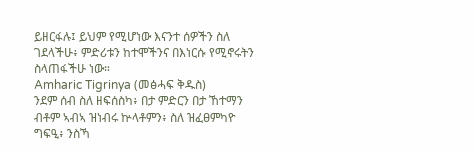ይዘርፋሉ፤ ይህም የሚሆነው እናንተ ሰዎችን ስለ ገደላችሁ፥ ምድሪቱን ከተሞችንና በእነርሱ የሚኖሩትን ስላጠፋችሁ ነው።
Amharic Tigrinya (መፅሓፍ ቅዱስ)
ንደም ሰብ ስለ ዘፍሰስካ፥ በታ ምድርን በታ ኸተማን ብቶም ኣብኣ ዝነብሩ ኵላቶምን፥ ስለ ዝፈፀምካዮ ግፍዒ፥ ንስኻ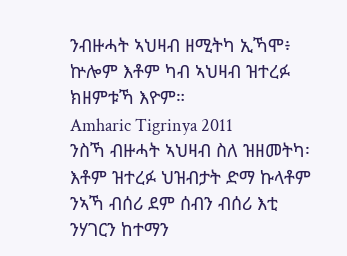ንብዙሓት ኣህዛብ ዘሚትካ ኢኻሞ፥ ኵሎም እቶም ካብ ኣህዛብ ዝተረፉ ክዘምቱኻ እዮም።
Amharic Tigrinya 2011
ንስኻ ብዙሓት ኣህዛብ ስለ ዝዘመትካ፡ እቶም ዝተረፉ ህዝብታት ድማ ኩላቶም ንኣኻ ብሰሪ ደም ሰብን ብሰሪ እቲ ንሃገርን ከተማን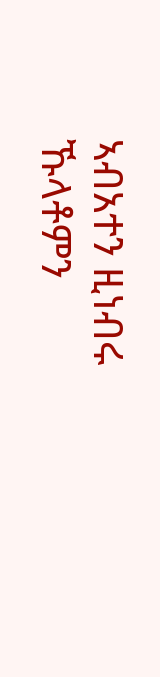ኣብአተን ዚነብሩ ኹላቶምን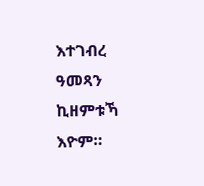እተገብረ ዓመጻን ኪዘምቱኻ እዮም።